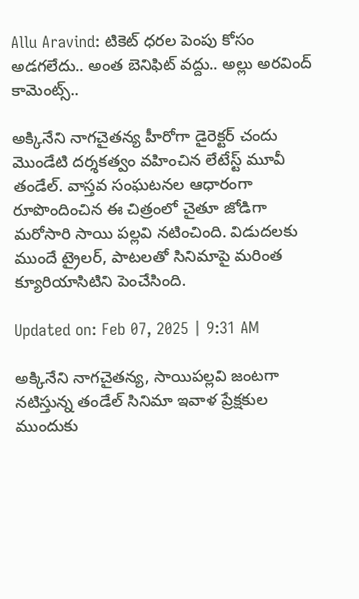Allu Aravind: టికెట్ ధరల పెంపు కోసం అడగలేదు.. అంత బెనిఫిట్ వద్దు.. అల్లు అరవింద్ కామెంట్స్..

అక్కినేని నాగచైతన్య హీరోగా డైరెక్టర్ చందు మొండేటి దర్శకత్వం వహించిన లేటేస్ట్ మూవీ తండేల్. వాస్తవ సంఘటనల ఆధారంగా రూపొందించిన ఈ చిత్రంలో చైతూ జోడిగా మరోసారి సాయి పల్లవి నటించింది. విడుదలకు ముందే ట్రైలర్, పాటలతో సినిమాపై మరింత క్యూరియాసిటిని పెంచేసింది.

Updated on: Feb 07, 2025 | 9:31 AM

అక్కినేని నాగచైతన్య, సాయిపల్లవి జంటగా నటిస్తున్న తండేల్ సినిమా ఇవాళ ప్రేక్షకుల ముందుకు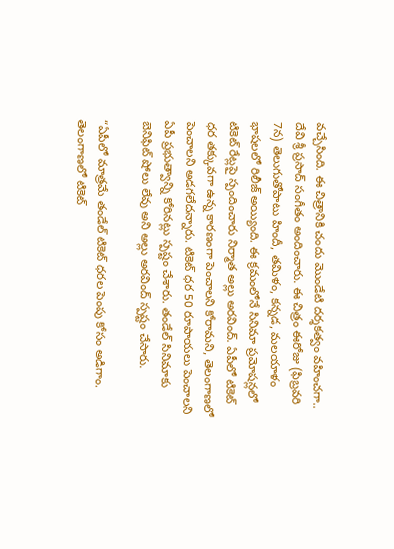వచ్చేసింది. ఈ చిత్రానికి చందు మొండేటి దర్శకత్వం వహించగా.. దేవి శ్రీ ప్రసాద్ సంగీతం అందించారు. ఈ చిత్రం ఈరోజు (ఫిబ్రవరి 7న) తెలుగుతోపాటు హిందీ, తమిళం, కన్నడ, మలయాళం భాషలలో రిలీజ్ అయ్యింది. ఈ క్రమంలోనే సినిమా ప్రమోషన్లలో టికెట్ రేట్లపై స్పందించారు నిర్మాత అల్లు అరవింద్. ఏపీలో టికెట్‌ ధర తక్కువగా ఉన్న కారణంగా పెంచాలని కోరామని, తెలంగాణలో పెంచాలని అడగలేదన్నారు. టికెట్ ధర 50 రూపాయలు పెంచాలని ఏపీ ప్రభుత్వాన్ని కోరినట్లు స్పష్టం చేశారు. తండేల్ సినిమాకు బెనిఫిట్ షోలు లేవు అని అల్లు అరవింద్‌ స్పష్టం చేసారు.

“ఏపీలో మాత్రమే తండేల్ టికెట్ ధరల పెంపు కోసం అడిగాం. తెలంగాణలో టికెట్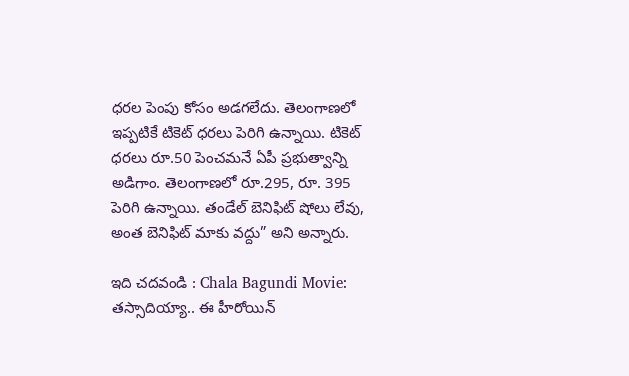ధరల పెంపు కోసం అడగలేదు. తెలంగాణలో ఇప్పటికే టికెట్ ధరలు పెరిగి ఉన్నాయి. టికెట్ ధరలు రూ.50 పెంచమనే ఏపీ ప్రభుత్వాన్ని అడిగాం. తెలంగాణలో రూ.295, రూ. 395 పెరిగి ఉన్నాయి. తండేల్ బెనిఫిట్ షోలు లేవు, అంత బెనిఫిట్ మాకు వద్దు” అని అన్నారు.

ఇది చదవండి : Chala Bagundi Movie: తస్సాదియ్యా.. ఈ హీరోయిన్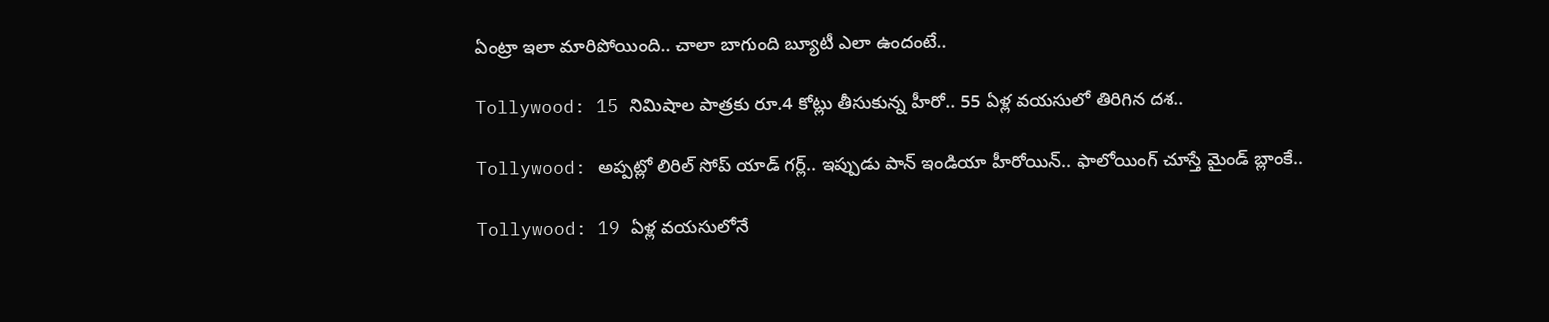ఏంట్రా ఇలా మారిపోయింది.. చాలా బాగుంది బ్యూటీ ఎలా ఉందంటే..

Tollywood: 15 నిమిషాల పాత్రకు రూ.4 కోట్లు తీసుకున్న హీరో.. 55 ఏళ్ల వయసులో తిరిగిన దశ..

Tollywood: అప్పట్లో లిరిల్ సోప్ యాడ్ గర్ల్.. ఇప్పుడు పాన్ ఇండియా హీరోయిన్.. ఫాలోయింగ్ చూస్తే మైండ్ బ్లాంకే..

Tollywood: 19 ఏళ్ల వయసులోనే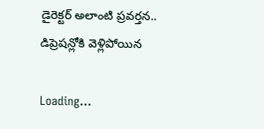డైరెక్టర్ అలాంటి ప్రవర్తన.. డిప్రెషన్లోకి వెళ్లిపోయిన

Loading...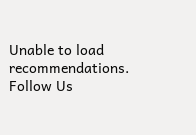Unable to load recommendations.
Follow Us